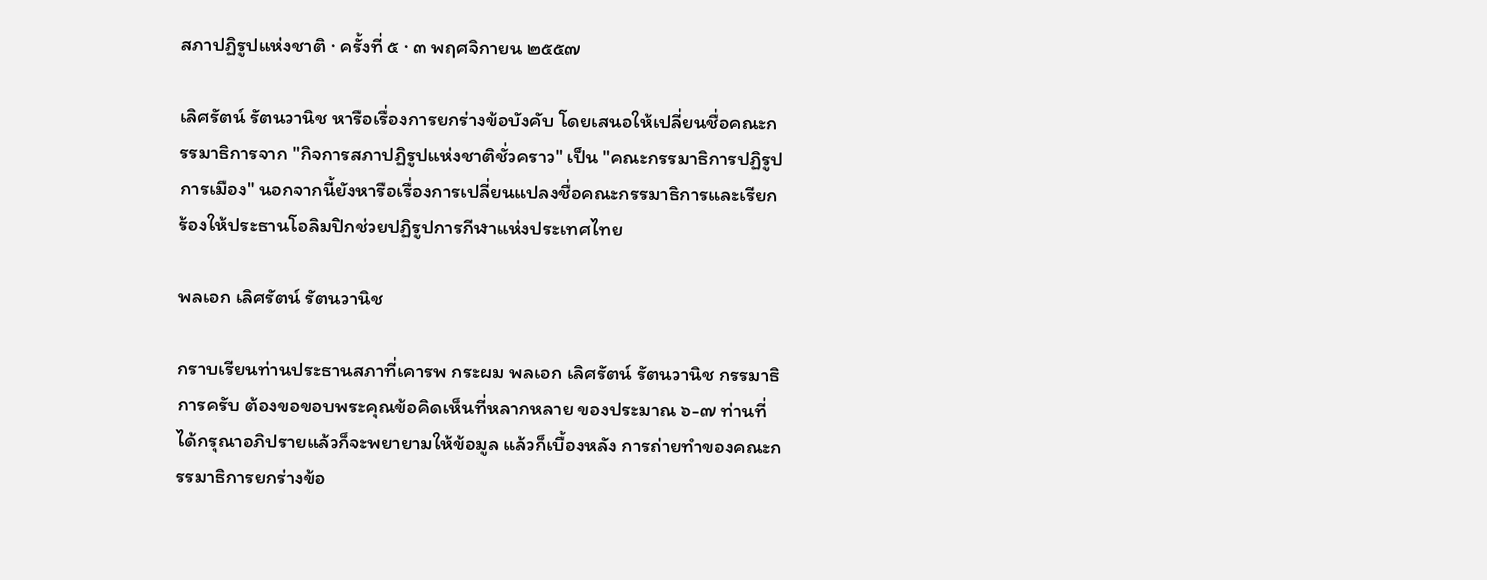สภาปฏิรูปแห่งชาติ · ครั้งที่ ๕ · ๓ พฤศจิกายน ๒๕๕๗

เลิศรัตน์ รัตนวานิช หารือเรื่องการยกร่างข้อบังคับ โดยเสนอให้เปลี่ยนชื่อคณะกรรมาธิการจาก "กิจการสภาปฏิรูปแห่งชาติชั่วคราว" เป็น "คณะกรรมาธิการปฏิรูปการเมือง" นอกจากนี้ยังหารือเรื่องการเปลี่ยนแปลงชื่อคณะกรรมาธิการและเรียกร้องให้ประธานโอลิมปิกช่วยปฏิรูปการกีฬาแห่งประเทศไทย

พลเอก เลิศรัตน์ รัตนวานิช

กราบเรียนท่านประธานสภาที่เคารพ กระผม พลเอก เลิศรัตน์ รัตนวานิช กรรมาธิการครับ ต้องขอขอบพระคุณข้อคิดเห็นที่หลากหลาย ของประมาณ ๖-๗ ท่านที่ได้กรุณาอภิปรายแล้วก็จะพยายามให้ข้อมูล แล้วก็เบื้องหลัง การถ่ายทำของคณะกรรมาธิการยกร่างข้อ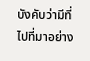บังคับว่ามีที่ไปที่มาอย่าง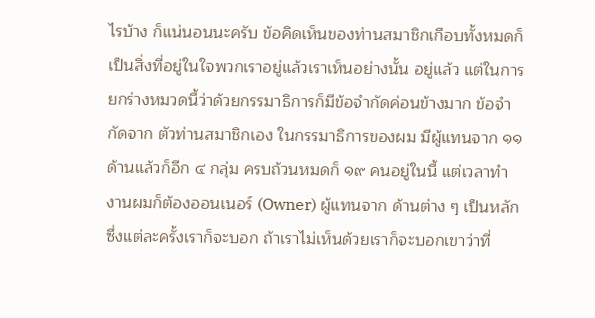ไรบ้าง ก็แน่นอนนะครับ ข้อคิดเห็นของท่านสมาชิกเกือบทั้งหมดก็เป็นสิ่งที่อยู่ในใจพวกเราอยู่แล้วเราเห็นอย่างนั้น อยู่แล้ว แต่ในการยกร่างหมวดนี้ว่าด้วยกรรมาธิการก็มีข้อจำกัดค่อนข้างมาก ข้อจำกัดจาก ตัวท่านสมาชิกเอง ในกรรมาธิการของผม มีผู้แทนจาก ๑๑ ด้านแล้วก็อีก ๔ กลุ่ม ครบถ้วนหมดก็ ๑๙ คนอยู่ในนี้ แต่เวลาทำงานผมก็ต้องออนเนอร์ (Owner) ผู้แทนจาก ด้านต่าง ๆ เป็นหลัก ซึ่งแต่ละครั้งเราก็จะบอก ถ้าเราไม่เห็นด้วยเราก็จะบอกเขาว่าที่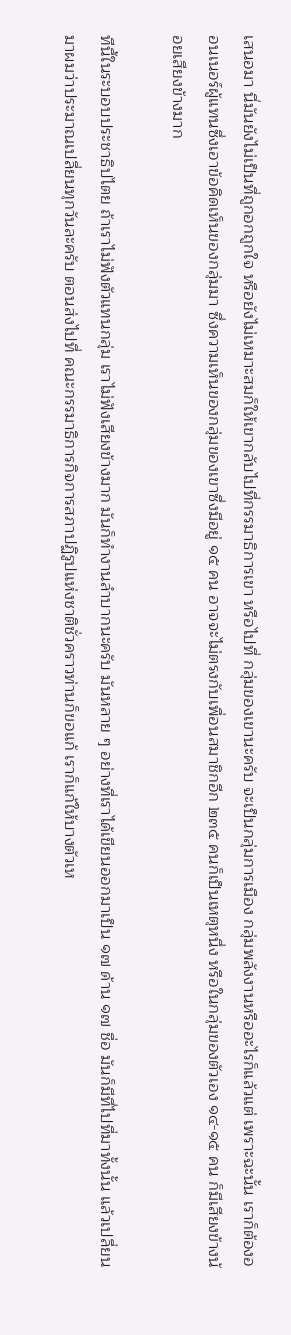เสนอมา นี่มันยังไม่เป็นที่ถูกอกถูกใจ หรือยังไม่เหมาะสมก็ให้เขากลับไปที่กรรมาธิการเขา หรือไปที่ กลุ่มของเขานะครับ จะเป็นกลุ่มการเมือง กลุ่มพลังงานหรืออะไรก็แล้วแต่ เพราะฉะนั้น เราก็ต้องออนเนอร์ผู้แทนซึ่งเอาข้อคิดเห็นของกลุ่มมา ซึ่งความเห็นของกลุ่มของเขาซึ่งมีอยู่ ๑๕ คน อาจจะไม่ตรงกับเพื่อนสมาชิกอีก ๒๓๕ คนก็เป็นเหตุหนึ่ง หรือในกลุ่มของตัวเอง ๑๔-๑๕ คน ก็มีเสียงข้างน้อยเสียงข้างมาก

ทีนี้ในระบอบประชาธิปไตย ถ้าเราไม่ฟังตัวแทนกลุ่ม เราไม่ฟังเสียงข้างมาก มันก็ทำงานลำบากนะครับ มันหลาย ๆ อย่างที่เราได้เขียนออกมาเป็น ๑๗ ด้าน ๑๗ ชื่อ มันก็มีที่ไปที่มาทั้งนั้น แล้วเปลี่ยนมาผมว่าประมาณเปลี่ยนทุกวันละครับ ตอนส่งไปที่ คณะกรรมาธิการกิจการสภาปฏิรูปแห่งชาติชั่วคราวท่านก็ขอแก้ เราก็แก้ให้บางตัวเห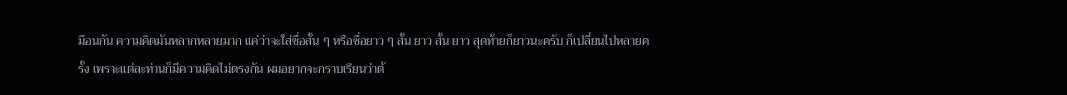มือนกัน ความคิดมันหลากหลายมาก แค่ว่าจะใส่ชื่อสั้น ๆ หรือชื่อยาว ๆ สั้น ยาว สั้น ยาว สุดท้ายก็ยาวนะครับ ก็เปลี่ยนไปหลายครั้ง เพราะแต่ละท่านก็มีความคิดไม่ตรงกัน ผมอยากจะกราบเรียนว่าต้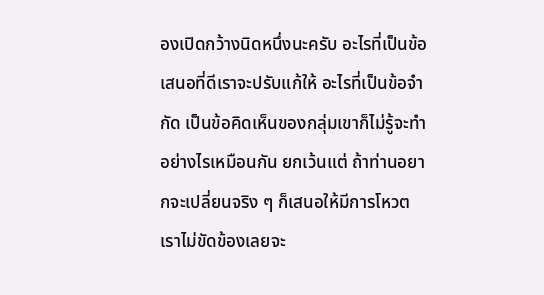องเปิดกว้างนิดหนึ่งนะครับ อะไรที่เป็นข้อเสนอที่ดีเราจะปรับแก้ให้ อะไรที่เป็นข้อจำกัด เป็นข้อคิดเห็นของกลุ่มเขาก็ไม่รู้จะทำอย่างไรเหมือนกัน ยกเว้นแต่ ถ้าท่านอยากจะเปลี่ยนจริง ๆ ก็เสนอให้มีการโหวต เราไม่ขัดข้องเลยจะ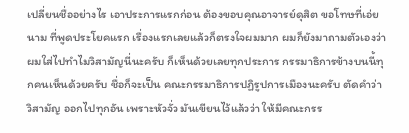เปลี่ยนชื่ออย่างไร เอาประการแรกก่อน ต้องขอบคุณอาจารย์ดุสิต ขอโทษที่เอ่ยนาม ที่พูดประโยคแรก เรื่องแรกเลยแล้วก็ตรงใจผมมาก ผมก็ยังมาถามตัวเองว่าผมใส่ไปทำไมวิสามัญนี่นะครับ ก็เห็นด้วยเลยทุกประการ กรรมาธิการข้างบนนี้ทุกคนเห็นด้วยครับ ชื่อก็จะเป็น คณะกรรมาธิการปฏิรูปการเมืองนะครับ ตัดคำว่า วิสามัญ ออกไปทุกอัน เพราะหัวจั่ว มันเขียนไว้แล้วว่า ให้มีคณะกรร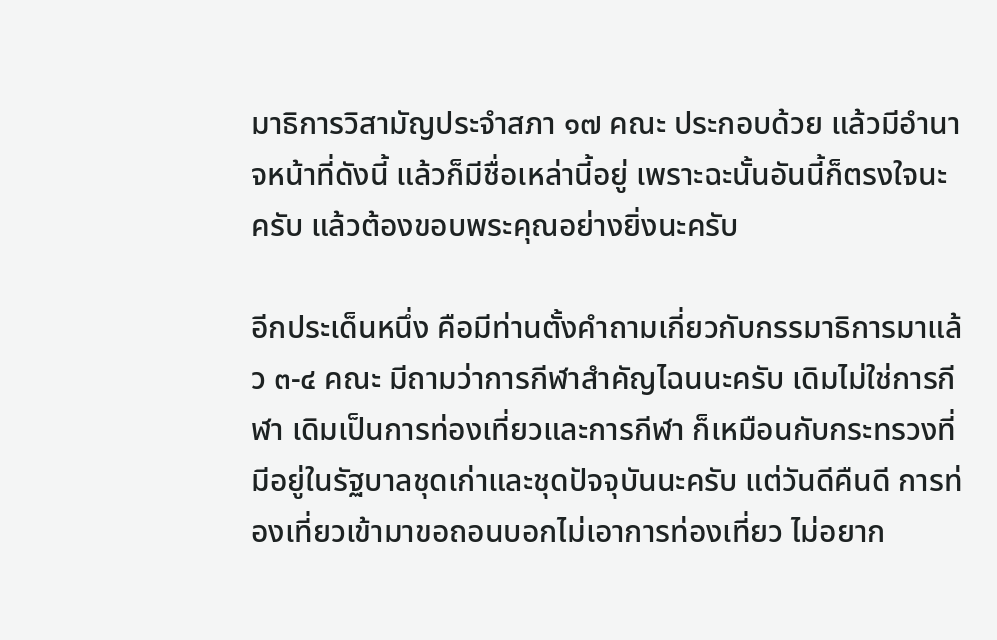มาธิการวิสามัญประจำสภา ๑๗ คณะ ประกอบด้วย แล้วมีอำนาจหน้าที่ดังนี้ แล้วก็มีชื่อเหล่านี้อยู่ เพราะฉะนั้นอันนี้ก็ตรงใจนะครับ แล้วต้องขอบพระคุณอย่างยิ่งนะครับ

อีกประเด็นหนึ่ง คือมีท่านตั้งคำถามเกี่ยวกับกรรมาธิการมาแล้ว ๓-๔ คณะ มีถามว่าการกีฬาสำคัญไฉนนะครับ เดิมไม่ใช่การกีฬา เดิมเป็นการท่องเที่ยวและการกีฬา ก็เหมือนกับกระทรวงที่มีอยู่ในรัฐบาลชุดเก่าและชุดปัจจุบันนะครับ แต่วันดีคืนดี การท่องเที่ยวเข้ามาขอถอนบอกไม่เอาการท่องเที่ยว ไม่อยาก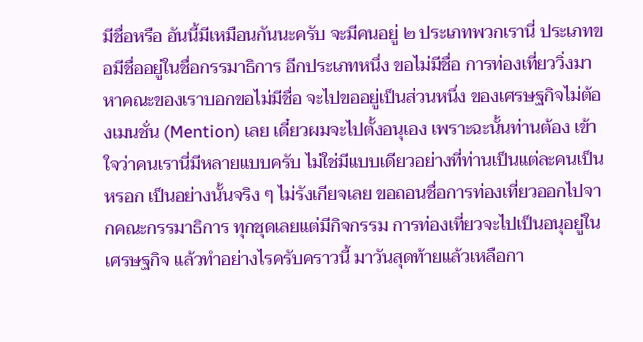มีชื่อหรือ อันนี้มีเหมือนกันนะครับ จะมีคนอยู่ ๒ ประเภทพวกเรานี่ ประเภทขอมีชื่ออยู่ในชื่อกรรมาธิการ อีกประเภทหนึ่ง ขอไม่มีชื่อ การท่องเที่ยววิ่งมาหาคณะของเราบอกขอไม่มีชื่อ จะไปขออยู่เป็นส่วนหนึ่ง ของเศรษฐกิจไม่ต้องเมนชั่น (Mention) เลย เดี๋ยวผมจะไปตั้งอนุเอง เพราะฉะนั้นท่านต้อง เข้าใจว่าคนเรานี่มีหลายแบบครับ ไม่ใช่มีแบบเดียวอย่างที่ท่านเป็นแต่ละคนเป็นหรอก เป็นอย่างนั้นจริง ๆ ไม่รังเกียจเลย ขอถอนชื่อการท่องเที่ยวออกไปจากคณะกรรมาธิการ ทุกชุดเลยแต่มีกิจกรรม การท่องเที่ยวจะไปเป็นอนุอยู่ในเศรษฐกิจ แล้วทำอย่างไรครับคราวนี้ มาวันสุดท้ายแล้วเหลือกา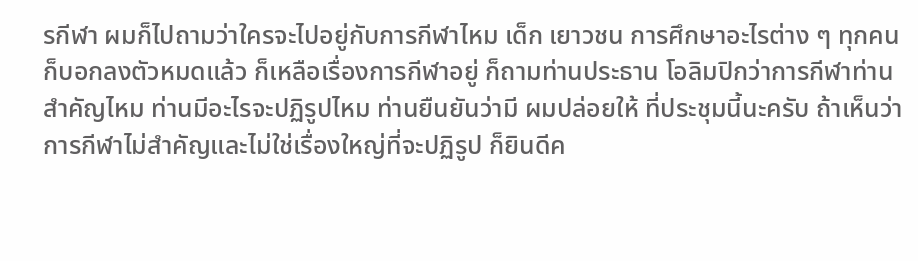รกีฬา ผมก็ไปถามว่าใครจะไปอยู่กับการกีฬาไหม เด็ก เยาวชน การศึกษาอะไรต่าง ๆ ทุกคนก็บอกลงตัวหมดแล้ว ก็เหลือเรื่องการกีฬาอยู่ ก็ถามท่านประธาน โอลิมปิกว่าการกีฬาท่านสำคัญไหม ท่านมีอะไรจะปฏิรูปไหม ท่านยืนยันว่ามี ผมปล่อยให้ ที่ประชุมนี้นะครับ ถ้าเห็นว่าการกีฬาไม่สำคัญและไม่ใช่เรื่องใหญ่ที่จะปฏิรูป ก็ยินดีค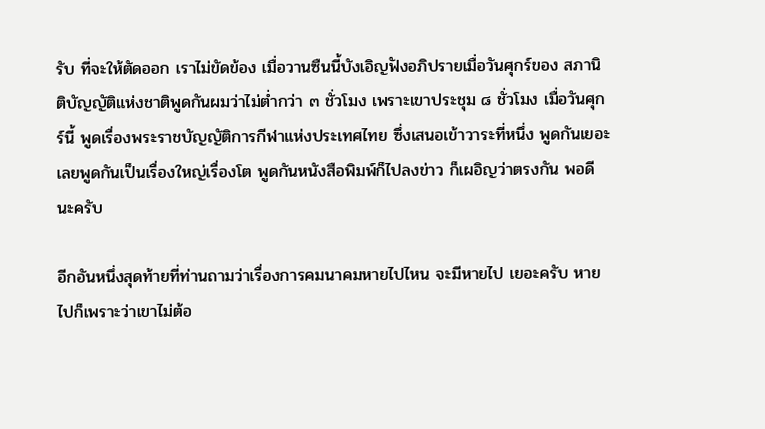รับ ที่จะให้ตัดออก เราไม่ขัดข้อง เมื่อวานซืนนี้บังเอิญฟังอภิปรายเมื่อวันศุกร์ของ สภานิติบัญญัติแห่งชาติพูดกันผมว่าไม่ต่ำกว่า ๓ ชั่วโมง เพราะเขาประชุม ๘ ชั่วโมง เมื่อวันศุกร์นี้ พูดเรื่องพระราชบัญญัติการกีฬาแห่งประเทศไทย ซึ่งเสนอเข้าวาระที่หนึ่ง พูดกันเยอะเลยพูดกันเป็นเรื่องใหญ่เรื่องโต พูดกันหนังสือพิมพ์ก็ไปลงข่าว ก็เผอิญว่าตรงกัน พอดีนะครับ

อีกอันหนึ่งสุดท้ายที่ท่านถามว่าเรื่องการคมนาคมหายไปไหน จะมีหายไป เยอะครับ หายไปก็เพราะว่าเขาไม่ต้อ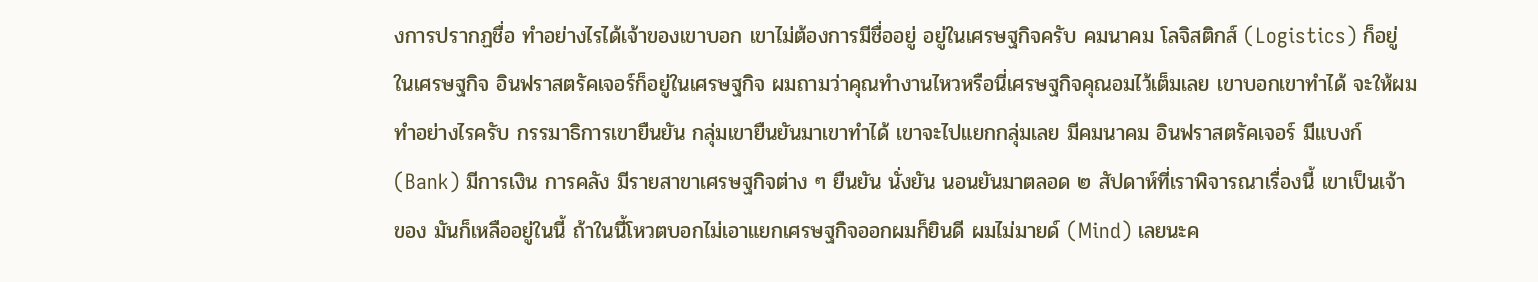งการปรากฏชื่อ ทำอย่างไรได้เจ้าของเขาบอก เขาไม่ต้องการมีชื่ออยู่ อยู่ในเศรษฐกิจครับ คมนาคม โลจิสติกส์ (Logistics) ก็อยู่ในเศรษฐกิจ อินฟราสตรัคเจอร์ก็อยู่ในเศรษฐกิจ ผมถามว่าคุณทำงานไหวหรือนี่เศรษฐกิจคุณอมไว้เต็มเลย เขาบอกเขาทำได้ จะให้ผมทำอย่างไรครับ กรรมาธิการเขายืนยัน กลุ่มเขายืนยันมาเขาทำได้ เขาจะไปแยกกลุ่มเลย มีคมนาคม อินฟราสตรัคเจอร์ มีแบงก์ (Bank) มีการเงิน การคลัง มีรายสาขาเศรษฐกิจต่าง ๆ ยืนยัน นั่งยัน นอนยันมาตลอด ๒ สัปดาห์ที่เราพิจารณาเรื่องนี้ เขาเป็นเจ้าของ มันก็เหลืออยู่ในนี้ ถ้าในนี้โหวตบอกไม่เอาแยกเศรษฐกิจออกผมก็ยินดี ผมไม่มายด์ (Mind) เลยนะค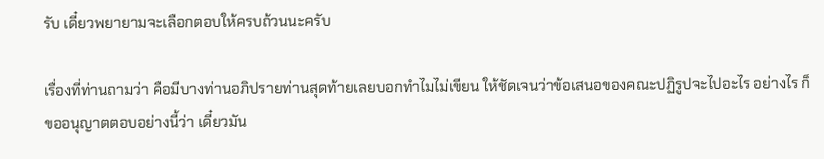รับ เดี๋ยวพยายามจะเลือกตอบให้ครบถ้วนนะครับ

เรื่องที่ท่านถามว่า คือมีบางท่านอภิปรายท่านสุดท้ายเลยบอกทำไมไม่เขียน ให้ชัดเจนว่าข้อเสนอของคณะปฏิรูปจะไปอะไร อย่างไร ก็ขออนุญาตตอบอย่างนี้ว่า เดี๋ยวมัน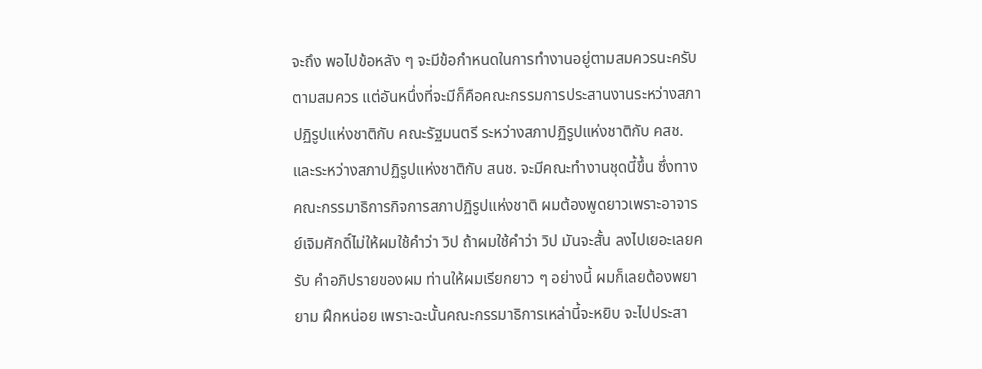จะถึง พอไปข้อหลัง ๆ จะมีข้อกำหนดในการทำงานอยู่ตามสมควรนะครับ ตามสมควร แต่อันหนึ่งที่จะมีก็คือคณะกรรมการประสานงานระหว่างสภาปฏิรูปแห่งชาติกับ คณะรัฐมนตรี ระหว่างสภาปฏิรูปแห่งชาติกับ คสช. และระหว่างสภาปฏิรูปแห่งชาติกับ สนช. จะมีคณะทำงานชุดนี้ขึ้น ซึ่งทางคณะกรรมาธิการกิจการสภาปฏิรูปแห่งชาติ ผมต้องพูดยาวเพราะอาจารย์เจิมศักดิ์ไม่ให้ผมใช้คำว่า วิป ถ้าผมใช้คำว่า วิป มันจะสั้น ลงไปเยอะเลยครับ คำอภิปรายของผม ท่านให้ผมเรียกยาว ๆ อย่างนี้ ผมก็เลยต้องพยายาม ฝึกหน่อย เพราะฉะนั้นคณะกรรมาธิการเหล่านี้จะหยิบ จะไปประสา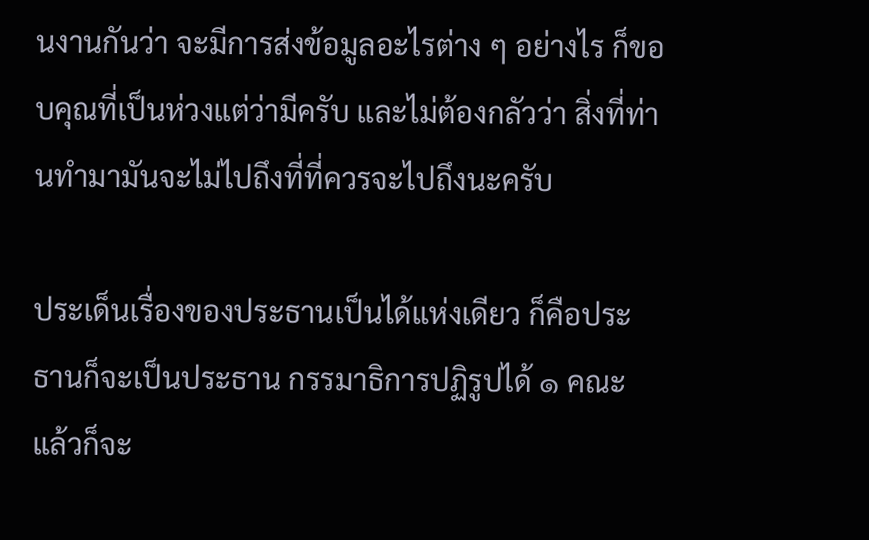นงานกันว่า จะมีการส่งข้อมูลอะไรต่าง ๆ อย่างไร ก็ขอบคุณที่เป็นห่วงแต่ว่ามีครับ และไม่ต้องกลัวว่า สิ่งที่ท่านทำมามันจะไม่ไปถึงที่ที่ควรจะไปถึงนะครับ

ประเด็นเรื่องของประธานเป็นได้แห่งเดียว ก็คือประธานก็จะเป็นประธาน กรรมาธิการปฏิรูปได้ ๑ คณะ แล้วก็จะ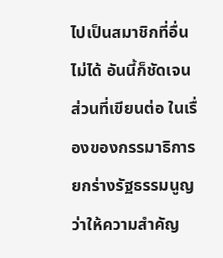ไปเป็นสมาชิกที่อื่นไม่ได้ อันนี้ก็ชัดเจน ส่วนที่เขียนต่อ ในเรื่องของกรรมาธิการยกร่างรัฐธรรมนูญว่าให้ความสำคัญ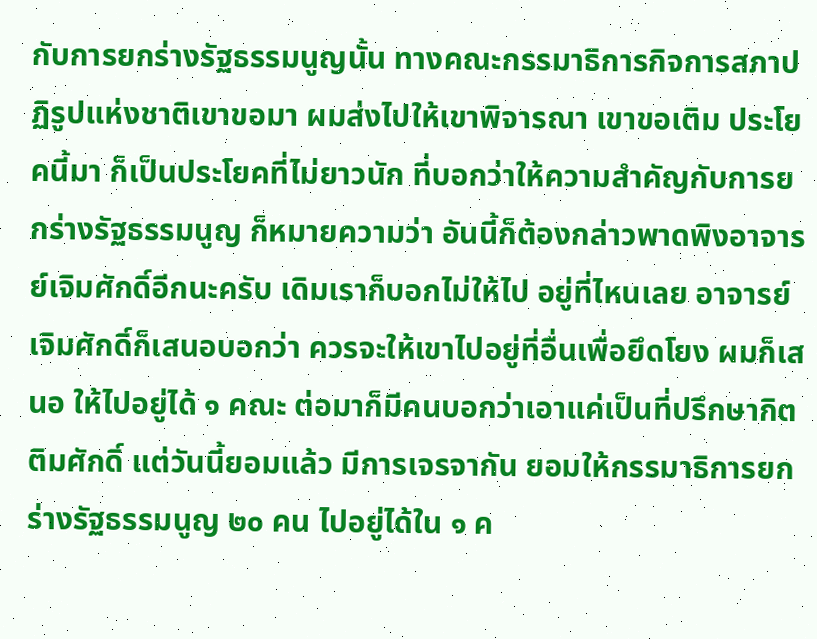กับการยกร่างรัฐธรรมนูญนั้น ทางคณะกรรมาธิการกิจการสภาปฏิรูปแห่งชาติเขาขอมา ผมส่งไปให้เขาพิจารณา เขาขอเติม ประโยคนี้มา ก็เป็นประโยคที่ไม่ยาวนัก ที่บอกว่าให้ความสำคัญกับการยกร่างรัฐธรรมนูญ ก็หมายความว่า อันนี้ก็ต้องกล่าวพาดพิงอาจารย์เจิมศักดิ์อีกนะครับ เดิมเราก็บอกไม่ให้ไป อยู่ที่ไหนเลย อาจารย์เจิมศักดิ์ก็เสนอบอกว่า ควรจะให้เขาไปอยู่ที่อื่นเพื่อยึดโยง ผมก็เสนอ ให้ไปอยู่ได้ ๑ คณะ ต่อมาก็มีคนบอกว่าเอาแค่เป็นที่ปรึกษากิตติมศักดิ์ แต่วันนี้ยอมแล้ว มีการเจรจากัน ยอมให้กรรมาธิการยกร่างรัฐธรรมนูญ ๒๐ คน ไปอยู่ได้ใน ๑ ค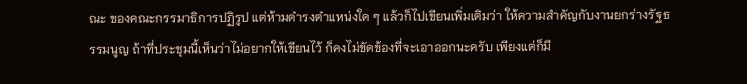ณะ ของคณะกรรมาธิการปฏิรูป แต่ห้ามดำรงตำแหน่งใด ๆ แล้วก็ไปเขียนเพิ่มเติมว่า ให้ความสำคัญกับงานยกร่างรัฐธรรมนูญ ถ้าที่ประชุมนี้เห็นว่าไม่อยากให้เขียนไว้ ก็คงไม่ขัดข้องที่จะเอาออกนะครับ เพียงแต่ก็มี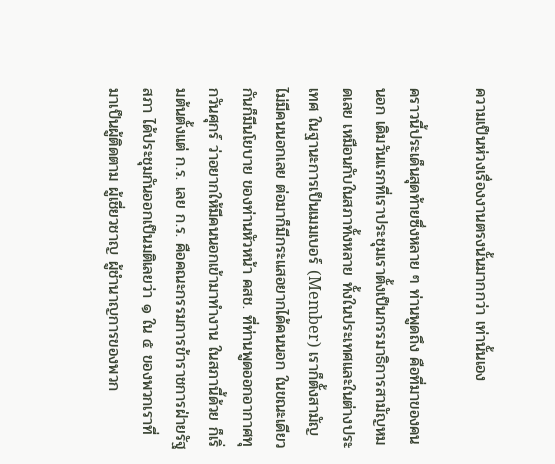ความเป็นห่วงเรื่องงานตรงนั้นมากกว่า เท่านั้นเอง

คราวนี้ประเด็นสุดท้ายซึ่งหลาย ๆ ท่านพูดถึง คือที่มาของคนนอก เดิมวันแรกที่เราประชุมเราตั้งเป็นกรรมาธิการสามัญหมดเลย เหมือนกับในสภาทั้งหลาย ทั้งในประเทศและในต่างประเทศ ในฐานะการเป็นเมมเบอร์ (Member) เราก็ตั้งสามัญ ไม่มีคนนอกเลย ต่อมาก็มีกระแสอยากได้คนนอก ในขณะเดียวกันก็มีนโยบาย ของท่านหัวหน้า คสช. ที่ท่านพูดออกอากาศทุกวันศุกร์ ว่าอยากให้มีคนนอกเข้ามาทำงาน ในสภานี้ด้วย ก็เริ่มต้นตั้งแต่ ก.ร. เลย ก.ร. คือคณะกรรมการข้าราชการฝ่ายรัฐสภา ได้ประชุมกันออกเป็นมติเลยว่า ๑ ใน ๕ ของพวกเราที่มาเป็นผู้ติดตาม ผู้เชี่ยวชาญ ผู้ชำนาญการของพวก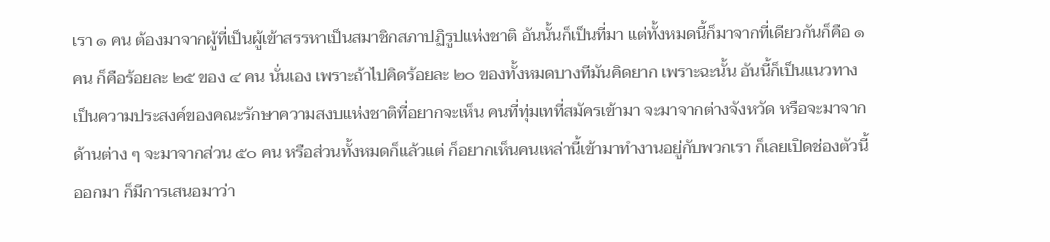เรา ๑ คน ต้องมาจากผู้ที่เป็นผู้เข้าสรรหาเป็นสมาชิกสภาปฏิรูปแห่งชาติ อันนั้นก็เป็นที่มา แต่ทั้งหมดนี้ก็มาจากที่เดียวกันก็คือ ๑ คน ก็คือร้อยละ ๒๕ ของ ๔ คน นั่นเอง เพราะถ้าไปคิดร้อยละ ๒๐ ของทั้งหมดบางทีมันคิดยาก เพราะฉะนั้น อันนี้ก็เป็นแนวทาง เป็นความประสงค์ของคณะรักษาความสงบแห่งชาติที่อยากจะเห็น คนที่ทุ่มเทที่สมัครเข้ามา จะมาจากต่างจังหวัด หรือจะมาจากด้านต่าง ๆ จะมาจากส่วน ๕๐ คน หรือส่วนทั้งหมดก็แล้วแต่ ก็อยากเห็นคนเหล่านี้เข้ามาทำงานอยู่กับพวกเรา ก็เลยเปิดช่องตัวนี้ออกมา ก็มีการเสนอมาว่า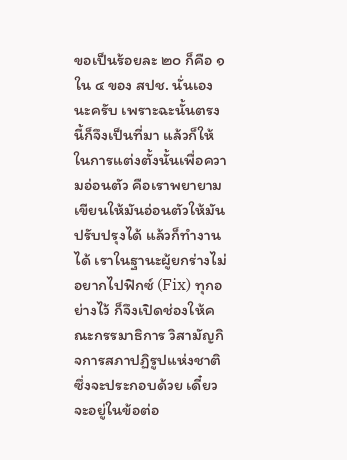ขอเป็นร้อยละ ๒๐ ก็คือ ๑ ใน ๔ ของ สปช. นั่นเองนะครับ เพราะฉะนั้นตรงนี้ก็จึงเป็นที่มา แล้วก็ให้ในการแต่งตั้งนั้นเพื่อความอ่อนตัว คือเราพยายามเขียนให้มันอ่อนตัวให้มันปรับปรุงได้ แล้วก็ทำงานได้ เราในฐานะผู้ยกร่างไม่อยากไปฟิกซ์ (Fix) ทุกอย่างไว้ ก็จึงเปิดช่องให้คณะกรรมาธิการ วิสามัญกิจการสภาปฏิรูปแห่งชาติซึ่งจะประกอบด้วย เดี๋ยวจะอยู่ในข้อต่อ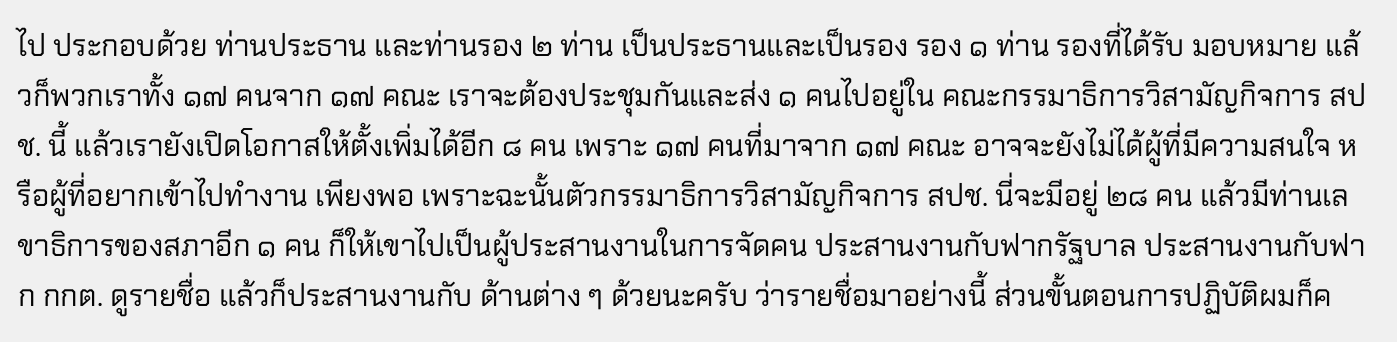ไป ประกอบด้วย ท่านประธาน และท่านรอง ๒ ท่าน เป็นประธานและเป็นรอง รอง ๑ ท่าน รองที่ได้รับ มอบหมาย แล้วก็พวกเราทั้ง ๑๗ คนจาก ๑๗ คณะ เราจะต้องประชุมกันและส่ง ๑ คนไปอยู่ใน คณะกรรมาธิการวิสามัญกิจการ สปช. นี้ แล้วเรายังเปิดโอกาสให้ตั้งเพิ่มได้อีก ๘ คน เพราะ ๑๗ คนที่มาจาก ๑๗ คณะ อาจจะยังไม่ได้ผู้ที่มีความสนใจ หรือผู้ที่อยากเข้าไปทำงาน เพียงพอ เพราะฉะนั้นตัวกรรมาธิการวิสามัญกิจการ สปช. นี่จะมีอยู่ ๒๘ คน แล้วมีท่านเลขาธิการของสภาอีก ๑ คน ก็ให้เขาไปเป็นผู้ประสานงานในการจัดคน ประสานงานกับฟากรัฐบาล ประสานงานกับฟาก กกต. ดูรายชื่อ แล้วก็ประสานงานกับ ด้านต่าง ๆ ด้วยนะครับ ว่ารายชื่อมาอย่างนี้ ส่วนขั้นตอนการปฏิบัติผมก็ค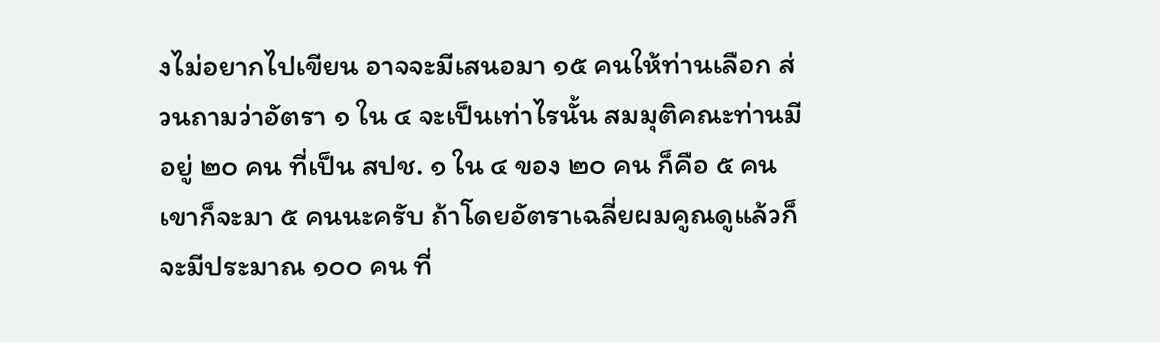งไม่อยากไปเขียน อาจจะมีเสนอมา ๑๕ คนให้ท่านเลือก ส่วนถามว่าอัตรา ๑ ใน ๔ จะเป็นเท่าไรนั้น สมมุติคณะท่านมีอยู่ ๒๐ คน ที่เป็น สปช. ๑ ใน ๔ ของ ๒๐ คน ก็คือ ๕ คน เขาก็จะมา ๕ คนนะครับ ถ้าโดยอัตราเฉลี่ยผมคูณดูแล้วก็จะมีประมาณ ๑๐๐ คน ที่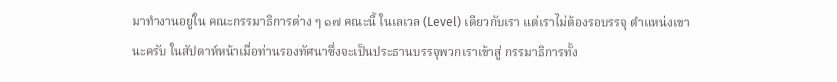มาทำงานอยู่ใน คณะกรรมาธิการต่าง ๆ ๑๗ คณะนี้ ในเลเวล (Level) เดียวกับเรา แต่เราไม่ต้องรอบรรจุ ตำแหน่งเขานะครับ ในสัปดาห์หน้าเมื่อท่านรองทัศนาซึ่งจะเป็นประธานบรรจุพวกเราเข้าสู่ กรรมาธิการทั้ง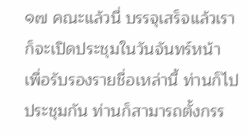๑๗ คณะแล้วนี่ บรรจุเสร็จแล้วเราก็จะเปิดประชุมในวันจันทร์หน้า เพื่อรับรองรายชื่อเหล่านี้ ท่านก็ไปประชุมกัน ท่านก็สามารถตั้งกรร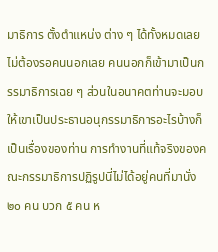มาธิการ ตั้งตำแหน่ง ต่าง ๆ ได้ทั้งหมดเลย ไม่ต้องรอคนนอกเลย คนนอกก็เข้ามาเป็นกรรมาธิการเฉย ๆ ส่วนในอนาคตท่านจะมอบให้เขาเป็นประธานอนุกรรมาธิการอะไรบ้างก็เป็นเรื่องของท่าน การทำงานที่แท้จริงของคณะกรรมาธิการปฏิรูปนี่ไม่ได้อยู่คนที่มานั่ง ๒๐ คน บวก ๕ คน ห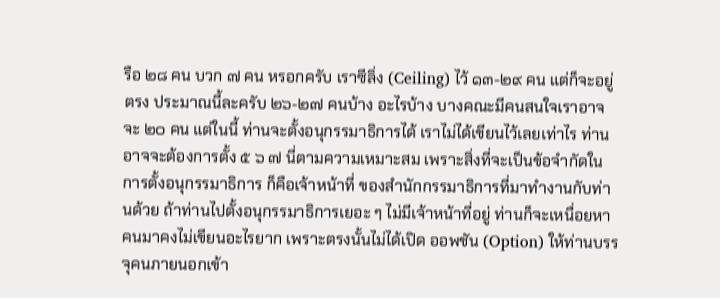รือ ๒๘ คน บวก ๗ คน หรอกครับ เราซีลิ่ง (Ceiling) ไว้ ๑๓-๒๙ คน แต่ก็จะอยู่ตรง ประมาณนี้ละครับ ๒๖-๒๗ คนบ้าง อะไรบ้าง บางคณะมีคนสนใจเราอาจจะ ๒๐ คน แต่ในนี้ ท่านจะตั้งอนุกรรมาธิการได้ เราไม่ได้เขียนไว้เลยเท่าไร ท่านอาจจะต้องการตั้ง ๕ ๖ ๗ นี่ตามความเหมาะสม เพราะสิ่งที่จะเป็นข้อจำกัดในการตั้งอนุกรรมาธิการ ก็คือเจ้าหน้าที่ ของสำนักกรรมาธิการที่มาทำงานกับท่านด้วย ถ้าท่านไปตั้งอนุกรรมาธิการเยอะ ๆ ไม่มีเจ้าหน้าที่อยู่ ท่านก็จะเหนื่อยหาคนมาคงไม่เขียนอะไรยาก เพราะตรงนั้นไม่ได้เปิด ออพชัน (Option) ให้ท่านบรรจุคนภายนอกเข้า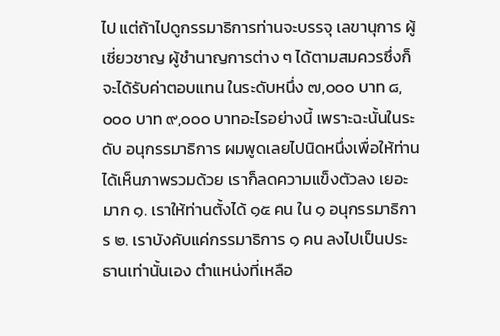ไป แต่ถ้าไปดูกรรมาธิการท่านจะบรรจุ เลขานุการ ผู้เชี่ยวชาญ ผู้ชำนาญการต่าง ๆ ได้ตามสมควรซึ่งก็จะได้รับค่าตอบแทน ในระดับหนึ่ง ๗,๐๐๐ บาท ๘,๐๐๐ บาท ๙,๐๐๐ บาทอะไรอย่างนี้ เพราะฉะนั้นในระดับ อนุกรรมาธิการ ผมพูดเลยไปนิดหนึ่งเพื่อให้ท่านได้เห็นภาพรวมด้วย เราก็ลดความแข็งตัวลง เยอะมาก ๑. เราให้ท่านตั้งได้ ๑๕ คน ใน ๑ อนุกรรมาธิการ ๒. เราบังคับแค่กรรมาธิการ ๑ คน ลงไปเป็นประธานเท่านั้นเอง ตำแหน่งที่เหลือ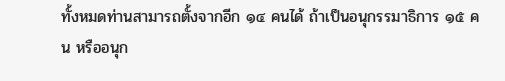ทั้งหมดท่านสามารถตั้งจากอีก ๑๔ คนได้ ถ้าเป็นอนุกรรมาธิการ ๑๕ คน หรืออนุก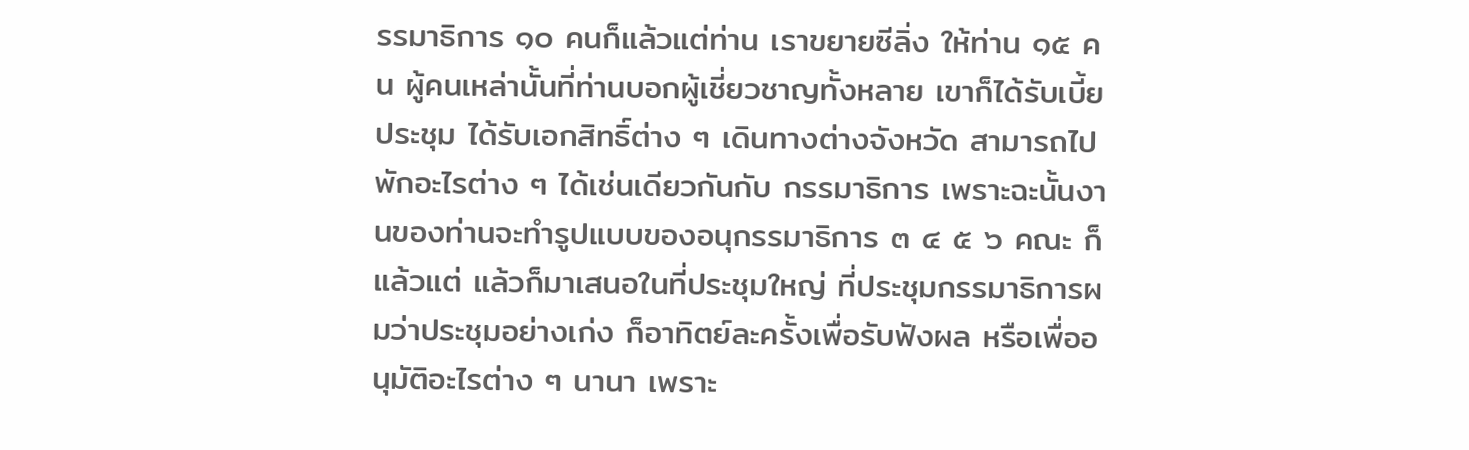รรมาธิการ ๑๐ คนก็แล้วแต่ท่าน เราขยายซีลิ่ง ให้ท่าน ๑๕ คน ผู้คนเหล่านั้นที่ท่านบอกผู้เชี่ยวชาญทั้งหลาย เขาก็ได้รับเบี้ยประชุม ได้รับเอกสิทธิ์ต่าง ๆ เดินทางต่างจังหวัด สามารถไปพักอะไรต่าง ๆ ได้เช่นเดียวกันกับ กรรมาธิการ เพราะฉะนั้นงานของท่านจะทำรูปแบบของอนุกรรมาธิการ ๓ ๔ ๕ ๖ คณะ ก็แล้วแต่ แล้วก็มาเสนอในที่ประชุมใหญ่ ที่ประชุมกรรมาธิการผมว่าประชุมอย่างเก่ง ก็อาทิตย์ละครั้งเพื่อรับฟังผล หรือเพื่ออนุมัติอะไรต่าง ๆ นานา เพราะ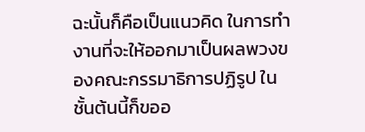ฉะนั้นก็คือเป็นแนวคิด ในการทำงานที่จะให้ออกมาเป็นผลพวงของคณะกรรมาธิการปฏิรูป ในชั้นต้นนี้ก็ขออ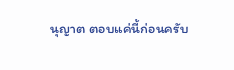นุญาต ตอบแค่นี้ก่อนครับ